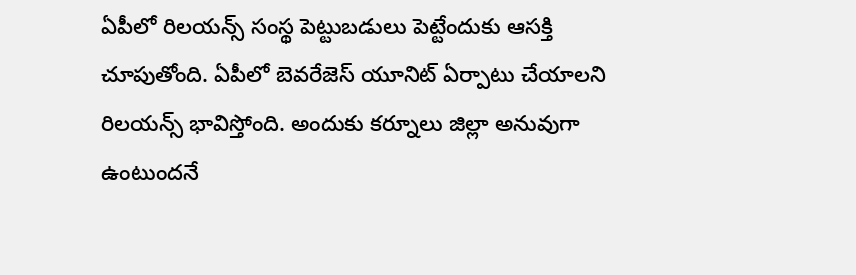ఏపీలో రిలయన్స్ సంస్థ పెట్టుబడులు పెట్టేందుకు ఆసక్తి చూపుతోంది. ఏపీలో బెవరేజెస్ యూనిట్ ఏర్పాటు చేయాలని రిలయన్స్ భావిస్తోంది. అందుకు కర్నూలు జిల్లా అనువుగా ఉంటుందనే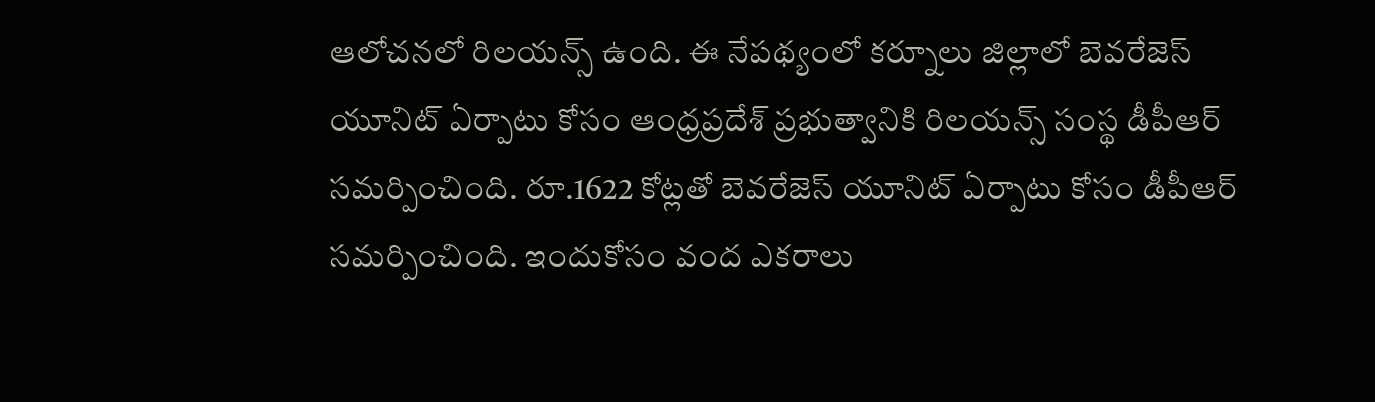ఆలోచనలో రిలయన్స్ ఉంది. ఈ నేపథ్యంలో కర్నూలు జిల్లాలో బెవరేజెస్ యూనిట్ ఏర్పాటు కోసం ఆంధ్రప్రదేశ్ ప్రభుత్వానికి రిలయన్స్ సంస్థ డీపీఆర్ సమర్పించింది. రూ.1622 కోట్లతో బెవరేజెస్ యూనిట్ ఏర్పాటు కోసం డీపీఆర్ సమర్పించింది. ఇందుకోసం వంద ఎకరాలు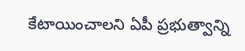కేటాయించాలని ఏపీ ప్రభుత్వాన్ని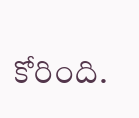కోరింది.